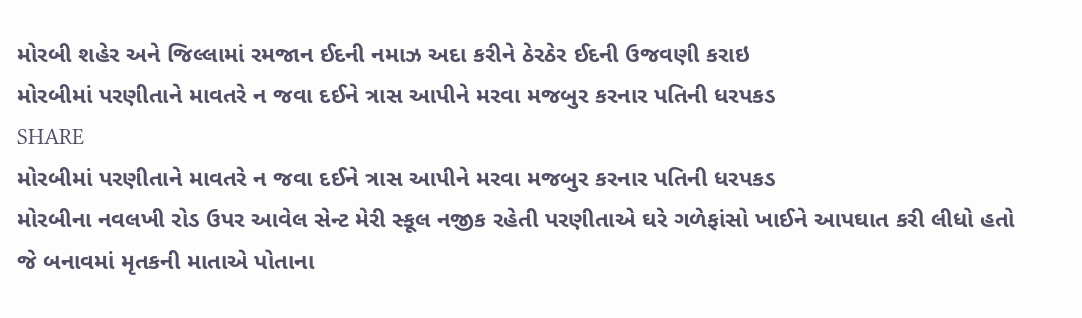મોરબી શહેર અને જિલ્લામાં રમજાન ઈદની નમાઝ અદા કરીને ઠેરઠેર ઈદની ઉજવણી કરાઇ
મોરબીમાં પરણીતાને માવતરે ન જવા દઈને ત્રાસ આપીને મરવા મજબુર કરનાર પતિની ધરપકડ
SHARE
મોરબીમાં પરણીતાને માવતરે ન જવા દઈને ત્રાસ આપીને મરવા મજબુર કરનાર પતિની ધરપકડ
મોરબીના નવલખી રોડ ઉપર આવેલ સેન્ટ મેરી સ્કૂલ નજીક રહેતી પરણીતાએ ઘરે ગળેફાંસો ખાઈને આપઘાત કરી લીધો હતો જે બનાવમાં મૃતકની માતાએ પોતાના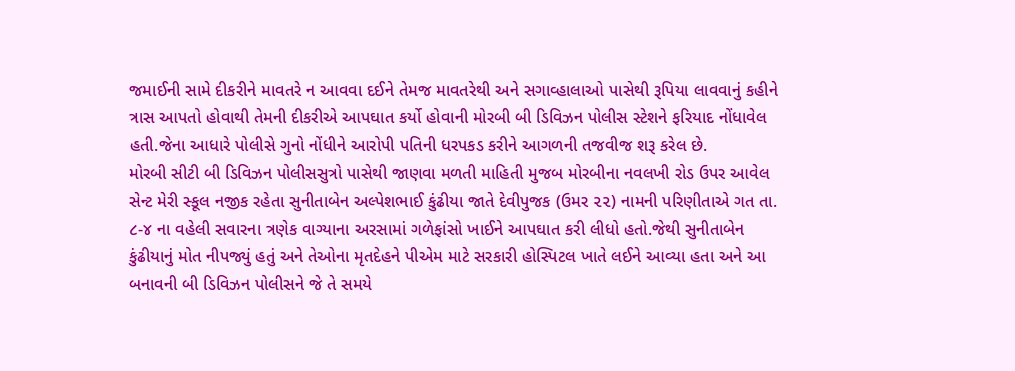જમાઈની સામે દીકરીને માવતરે ન આવવા દઈને તેમજ માવતરેથી અને સગાવ્હાલાઓ પાસેથી રૂપિયા લાવવાનું કહીને ત્રાસ આપતો હોવાથી તેમની દીકરીએ આપઘાત કર્યો હોવાની મોરબી બી ડિવિઝન પોલીસ સ્ટેશને ફરિયાદ નોંધાવેલ હતી.જેના આધારે પોલીસે ગુનો નોંધીને આરોપી પતિની ધરપકડ કરીને આગળની તજવીજ શરૂ કરેલ છે.
મોરબી સીટી બી ડિવિઝન પોલીસસુત્રો પાસેથી જાણવા મળતી માહિતી મુજબ મોરબીના નવલખી રોડ ઉપર આવેલ સેન્ટ મેરી સ્કૂલ નજીક રહેતા સુનીતાબેન અલ્પેશભાઈ કુંઢીયા જાતે દેવીપુજક (ઉમર ૨૨) નામની પરિણીતાએ ગત તા. ૮-૪ ના વહેલી સવારના ત્રણેક વાગ્યાના અરસામાં ગળેફાંસો ખાઈને આપઘાત કરી લીધો હતો.જેથી સુનીતાબેન કુંઢીયાનું મોત નીપજ્યું હતું અને તેઓના મૃતદેહને પીએમ માટે સરકારી હોસ્પિટલ ખાતે લઈને આવ્યા હતા અને આ બનાવની બી ડિવિઝન પોલીસને જે તે સમયે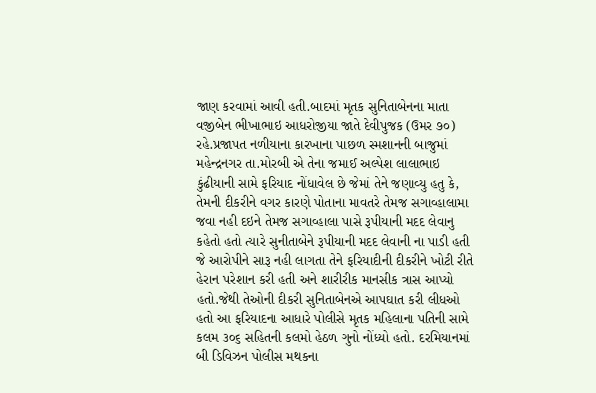જાણ કરવામાં આવી હતી.બાદમાં મૃતક સુનિતાબેનના માતા વજીબેન ભીખાભાઇ આધરોજીયા જાતે દેવીપુજક (ઉમર ૭૦) રહે.પ્રજાપત નળીયાના કારખાના પાછળ સ્મશાનની બાજુમાં મહેન્દ્રનગર તા.મોરબી એ તેના જમાઈ અલ્પેશ લાલાભાઇ કુંઢીયાની સામે ફરિયાદ નોંધાવેલ છે જેમાં તેને જણાવ્યુ હતુ કે, તેમની દીકરીને વગર કારણે પોતાના માવતરે તેમજ સગાવ્હાલામા જવા નહી દઇને તેમજ સગાવ્હાલા પાસે રૂપીયાની મદદ લેવાનુ કહેતો હતો ત્યારે સુનીતાબેને રૂપીયાની મદદ લેવાની ના પાડી હતી જે આરોપીને સારૂ નહી લાગતા તેને ફરિયાદીની દીકરીને ખોટી રીતે હેરાન પરેશાન કરી હતી અને શારીરીક માનસીક ત્રાસ આપ્યો હતો.જેથી તેઓની દીકરી સુનિતાબેનએ આપઘાત કરી લીધઓ હતો આ ફરિયાદના આધારે પોલીસે મૃતક મહિલાના પતિની સામે કલમ ૩૦૬ સહિતની કલમો હેઠળ ગુનો નોંધ્યો હતો. દરમિયાનમાં બી ડિવિઝન પોલીસ મથકના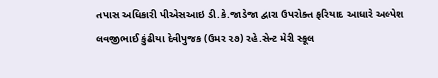તપાસ અધિકારી પીએસઆઇ ડી.કે.જાડેજા દ્વારા ઉપરોક્ત ફરિયાદ આધારે અલ્પેશ લવજીભાઈ કુંઢીયા દેવીપુજક (ઉમર ૨૭) રહે.સેન્ટ મેરી સ્કૂલ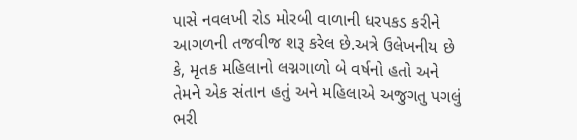પાસે નવલખી રોડ મોરબી વાળાની ધરપકડ કરીને આગળની તજવીજ શરૂ કરેલ છે.અત્રે ઉલેખનીય છે કે, મૃતક મહિલાનો લગ્નગાળો બે વર્ષનો હતો અને તેમને એક સંતાન હતું અને મહિલાએ અજુગતુ પગલું ભરી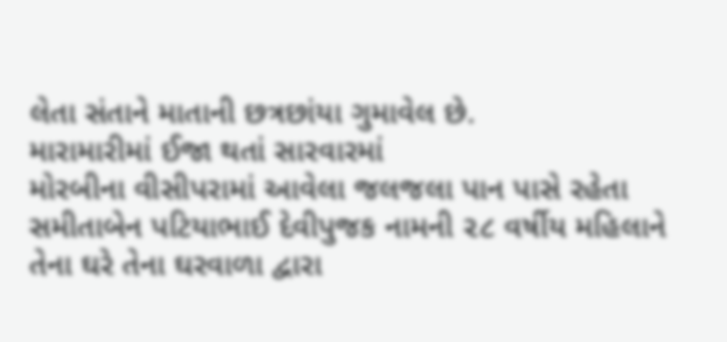લેતા સંતાને માતાની છત્રછાંયા ગુમાવેલ છે.
મારામારીમાં ઈજા થતાં સારવારમાં
મોરબીના વીસીપરામાં આવેલા જલજલા પાન પાસે રહેતા સમીતાબેન પટિયાભાઈ દેવીપુજક નામની ૨૮ વર્ષીય મહિલાને તેના ઘરે તેના ઘરવાળા દ્વારા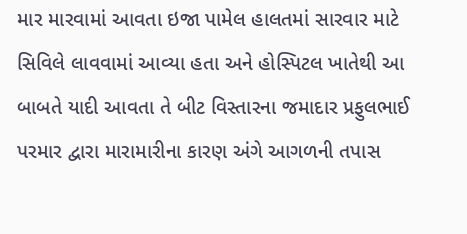માર મારવામાં આવતા ઇજા પામેલ હાલતમાં સારવાર માટે સિવિલે લાવવામાં આવ્યા હતા અને હોસ્પિટલ ખાતેથી આ બાબતે યાદી આવતા તે બીટ વિસ્તારના જમાદાર પ્રફુલભાઈ પરમાર દ્વારા મારામારીના કારણ અંગે આગળની તપાસ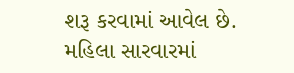શરૂ કરવામાં આવેલ છે.
મહિલા સારવારમાં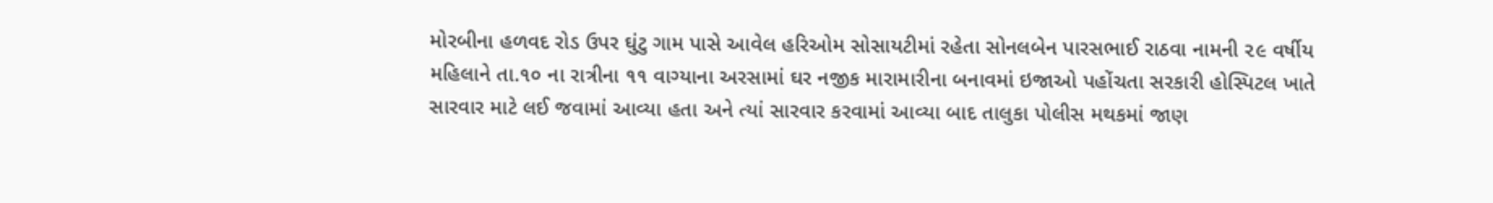મોરબીના હળવદ રોડ ઉપર ઘુંટુ ગામ પાસે આવેલ હરિઓમ સોસાયટીમાં રહેતા સોનલબેન પારસભાઈ રાઠવા નામની ૨૯ વર્ષીય મહિલાને તા.૧૦ ના રાત્રીના ૧૧ વાગ્યાના અરસામાં ઘર નજીક મારામારીના બનાવમાં ઇજાઓ પહોંચતા સરકારી હોસ્પિટલ ખાતે સારવાર માટે લઈ જવામાં આવ્યા હતા અને ત્યાં સારવાર કરવામાં આવ્યા બાદ તાલુકા પોલીસ મથકમાં જાણ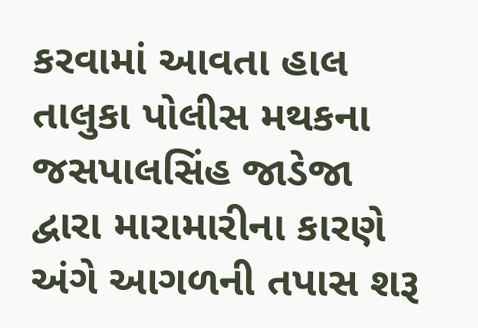કરવામાં આવતા હાલ તાલુકા પોલીસ મથકના જસપાલસિંહ જાડેજા દ્વારા મારામારીના કારણે અંગે આગળની તપાસ શરૂ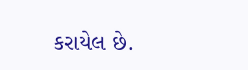કરાયેલ છે.